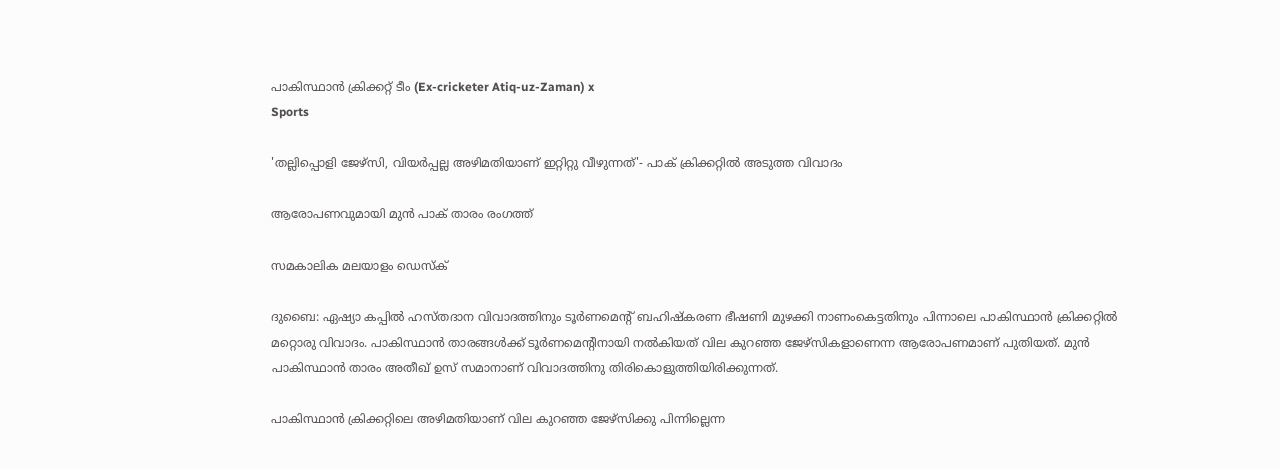പാകിസ്ഥാൻ ക്രിക്കറ്റ് ടീം (Ex-cricketer Atiq-uz-Zaman) x
Sports

'തല്ലിപ്പൊളി ജേഴ്‌സി, വിയര്‍പ്പല്ല അഴിമതിയാണ് ഇറ്റിറ്റു വീഴുന്നത്'- പാക് ക്രിക്കറ്റില്‍ അടുത്ത വിവാദം

ആരോപണവുമായി മുന്‍ പാക് താരം രംഗത്ത്

സമകാലിക മലയാളം ഡെസ്ക്

ദുബൈ: ഏഷ്യാ കപ്പിൽ ഹസ്തദാന വിവാദത്തിനും ടൂര്‍ണമെന്റ് ബഹിഷ്‌കരണ ഭീഷണി മുഴക്കി നാണംകെട്ടതിനും പിന്നാലെ പാകിസ്ഥാന്‍ ക്രിക്കറ്റില്‍ മറ്റൊരു വിവാദം. പാകിസ്ഥാന്‍ താരങ്ങള്‍ക്ക് ടൂര്‍ണമെന്റിനായി നല്‍കിയത് വില കുറഞ്ഞ ജേഴ്‌സികളാണെന്ന ആരോപണമാണ് പുതിയത്. മുന്‍ പാകിസ്ഥാന്‍ താരം അതീഖ് ഉസ് സമാനാണ് വിവാദത്തിനു തിരികൊളുത്തിയിരിക്കുന്നത്.

പാകിസ്ഥാന്‍ ക്രിക്കറ്റിലെ അഴിമതിയാണ് വില കുറഞ്ഞ ജേഴ്‌സിക്കു പിന്നില്ലെന്ന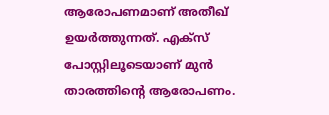ആരോപണമാണ് അതീഖ് ഉയര്‍ത്തുന്നത്. എക്‌സ് പോസ്റ്റിലൂടെയാണ് മുന്‍ താരത്തിന്റെ ആരോപണം.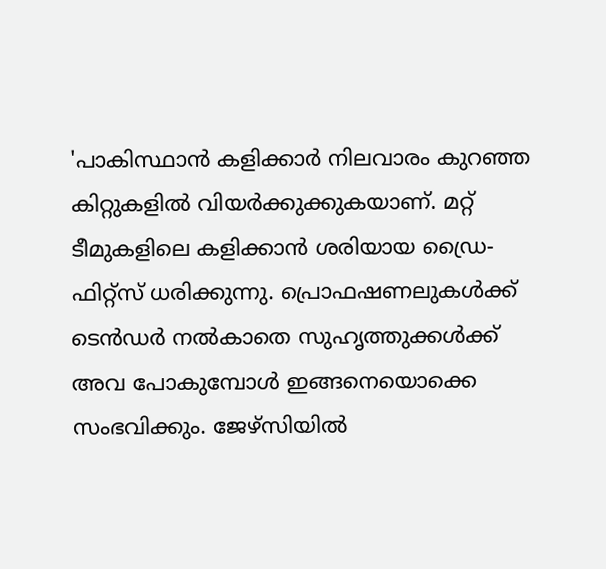'പാകിസ്ഥാന്‍ കളിക്കാര്‍ നിലവാരം കുറഞ്ഞ കിറ്റുകളില്‍ വിയര്‍ക്കുക്കുകയാണ്. മറ്റ് ടീമുകളിലെ കളിക്കാന്‍ ശരിയായ ഡ്രൈ-ഫിറ്റ്‌സ് ധരിക്കുന്നു. പ്രൊഫഷണലുകള്‍ക്ക് ടെന്‍ഡര്‍ നല്‍കാതെ സുഹൃത്തുക്കള്‍ക്ക് അവ പോകുമ്പോള്‍ ഇങ്ങനെയൊക്കെ സംഭവിക്കും. ജേഴ്‌സിയില്‍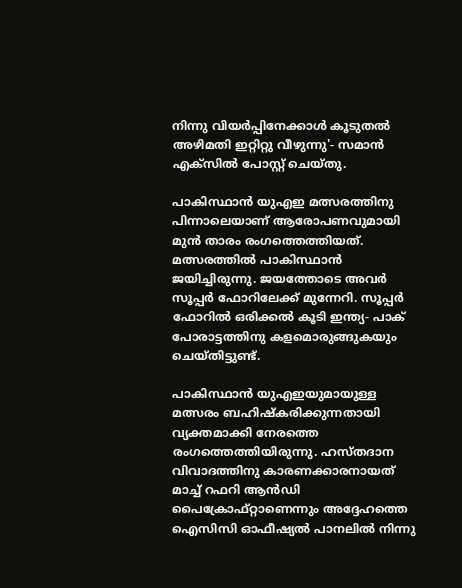നിന്നു വിയര്‍പ്പിനേക്കാള്‍ കൂടുതല്‍ അഴിമതി ഇറ്റിറ്റു വീഴുന്നു'- സമാന്‍ എക്സില്‍ പോസ്റ്റ് ചെയ്തു.

പാകിസ്ഥാന്‍ യുഎഇ മത്സരത്തിനു പിന്നാലെയാണ് ആരോപണവുമായി മുന്‍ താരം രംഗത്തെത്തിയത്. മത്സരത്തില്‍ പാകിസ്ഥാന്‍ ജയിച്ചിരുന്നു. ജയത്തോടെ അവര്‍ സൂപ്പര്‍ ഫോറിലേക്ക് മുന്നേറി. സൂപ്പര്‍ ഫോറില്‍ ഒരിക്കല്‍ കൂടി ഇന്ത്യ- പാക് പോരാട്ടത്തിനു കളമൊരുങ്ങുകയും ചെയ്തിട്ടുണ്ട്.

പാകിസ്ഥാന്‍ യുഎഇയുമായുള്ള മത്സരം ബഹിഷ്‌കരിക്കുന്നതായി വ്യക്തമാക്കി നേരത്തെ രംഗത്തെത്തിയിരുന്നു. ഹസ്തദാന വിവാദത്തിനു കാരണക്കാരനായത് മാച്ച് റഫറി ആന്‍ഡി പൈക്രോഫ്റ്റാണെന്നും അദ്ദേഹത്തെ ഐസിസി ഓഫീഷ്യല്‍ പാനലില്‍ നിന്നു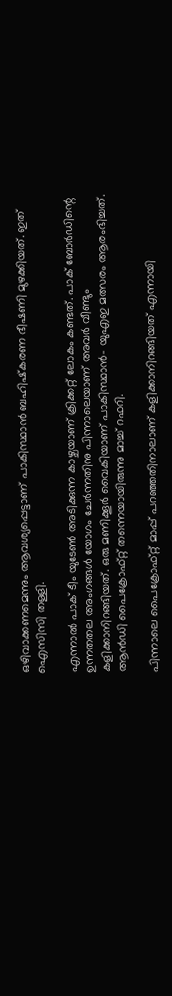ഒഴിവാക്കണമെന്നും ആവശ്യപ്പെട്ടാണ് പാകിസ്ഥാന്‍ ബഹിഷ്‌കരണ ഭീഷണി മുഴക്കിയത്. ഇത് ഐസിസി തള്ളി.

എന്നാല്‍ പാക് ടീം യുടേണ്‍ അടിക്കുന്ന കാഴ്ചയാണ് ക്രിക്കറ്റ് ലോകം കണ്ടത്. പാക് ബോര്‍ഡിന്റെ ഉന്നതതല അംഗങ്ങള്‍ യോഗം ചേര്‍ന്നതിനു പിന്നാലെയാണ് അവര്‍ വീണ്ടും കളിക്കാനിറങ്ങിയത്. ഒരു മണിക്കൂര്‍ വൈകിയാണ് പാകിസ്ഥാന്‍- യുഎഇ മത്സരം ആരംഭിച്ചത്. ആന്‍ഡി പൈക്രോഫ്റ്റ് തന്നെയായിരുന്നു മാച്ച് റഫറി.

പിന്നാലെ പൈക്രോഫ്റ്റ് മാപ്പ് പറഞ്ഞതിനാലാണ് കളിക്കാനിറങ്ങിയത് എന്നായി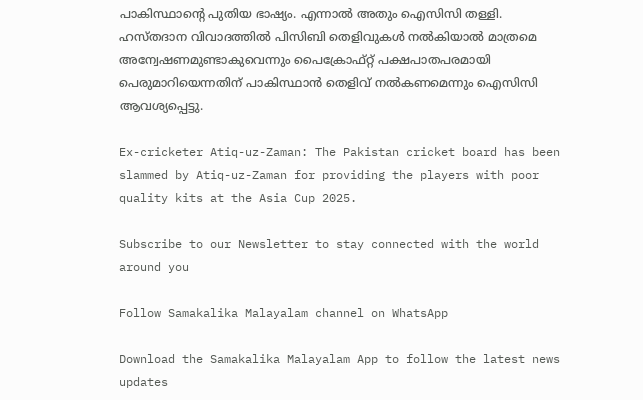പാകിസ്ഥാന്റെ പുതിയ ഭാഷ്യം. എന്നാല്‍ അതും ഐസിസി തള്ളി. ഹസ്തദാന വിവാദത്തില്‍ പിസിബി തെളിവുകള്‍ നല്‍കിയാല്‍ മാത്രമെ അന്വേഷണമുണ്ടാകുവെന്നും പൈക്രോഫ്റ്റ് പക്ഷപാതപരമായി പെരുമാറിയെന്നതിന് പാകിസ്ഥാന്‍ തെളിവ് നല്‍കണമെന്നും ഐസിസി ആവശ്യപ്പെട്ടു.

Ex-cricketer Atiq-uz-Zaman: The Pakistan cricket board has been slammed by Atiq-uz-Zaman for providing the players with poor quality kits at the Asia Cup 2025.

Subscribe to our Newsletter to stay connected with the world around you

Follow Samakalika Malayalam channel on WhatsApp

Download the Samakalika Malayalam App to follow the latest news updates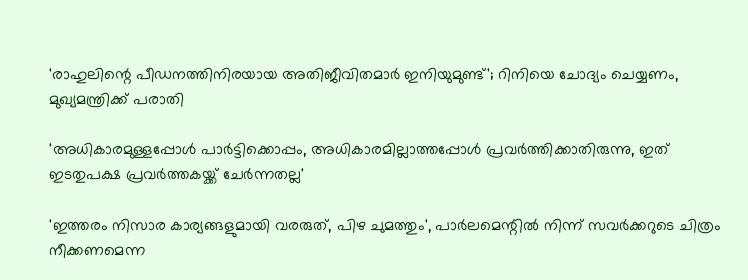'രാഹുലിന്റെ പീഡനത്തിനിരയായ അതിജീവിതമാര്‍ ഇനിയുമുണ്ട്'; റിനിയെ ചോദ്യം ചെയ്യണം, മുഖ്യമന്ത്രിക്ക് പരാതി

'അധികാരമുള്ളപ്പോള്‍ പാര്‍ട്ടിക്കൊപ്പം, അധികാരമില്ലാത്തപ്പോള്‍ പ്രവര്‍ത്തിക്കാതിരുന്നു, ഇത് ഇടതുപക്ഷ പ്രവര്‍ത്തകയ്ക്ക് ചേര്‍ന്നതല്ല'

'ഇത്തരം നിസാര കാര്യങ്ങളുമായി വരരുത്, പിഴ ചുമത്തും', പാര്‍ലമെന്റില്‍ നിന്ന് സവര്‍ക്കറുടെ ചിത്രം നീക്കണമെന്ന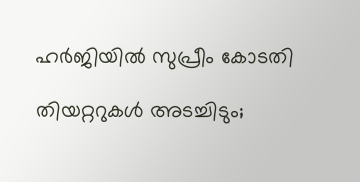ഹര്‍ജിയില്‍ സുപ്രീം കോടതി

തിയറ്ററുകള്‍ അടച്ചിടും;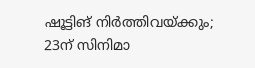ഷൂട്ടിങ് നിര്‍ത്തിവയ്ക്കും; 23ന് സിനിമാ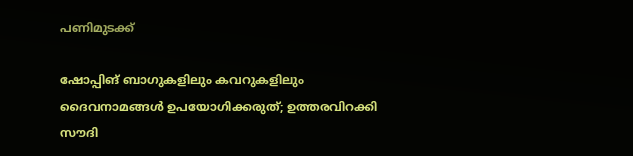പണിമുടക്ക്

ഷോപ്പിങ് ബാഗുകളിലും കവറുകളിലും ദൈവനാമങ്ങൾ ഉപയോഗിക്കരുത്; ഉത്തരവിറക്കി സൗദി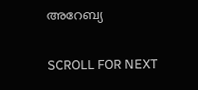അറേബ്യ

SCROLL FOR NEXT